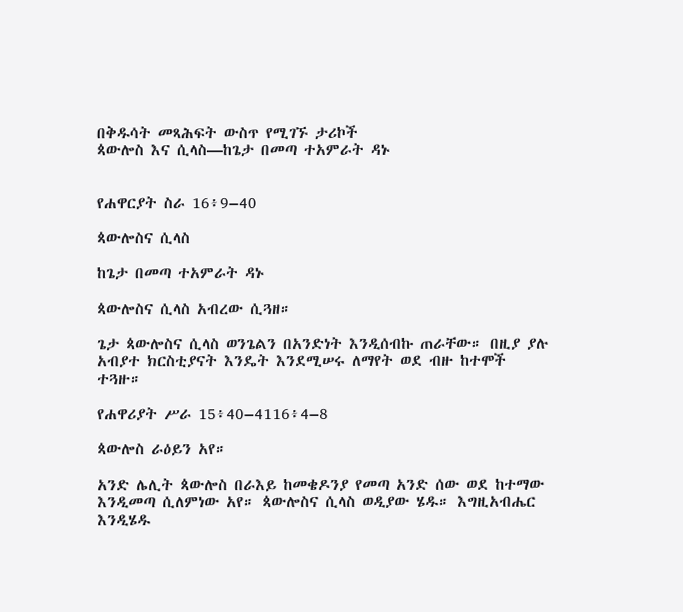በቅዱሳት መጻሕፍት ውስጥ የሚገኙ ታሪኮች
ጳውሎስ እና ሲላስ—ከጌታ በመጣ ተአምራት ዳኑ


የሐዋርያት ስራ 16፥9–40

ጳውሎስና ሲላስ

ከጌታ በመጣ ተአምራት ዳኑ

ጳውሎስና ሲላስ አብረው ሲጓዘ።

ጌታ ጳውሎስና ሲላስ ወንጌልን በአንድነት እንዲሰብኩ ጠራቸው። በዚያ ያሉ አብያተ ክርስቲያናት እንዴት እንደሚሠሩ ለማየት ወደ ብዙ ከተሞች ተጓዙ።

የሐዋሪያት ሥራ 15፥40–4116፥4–8

ጳውሎስ ራዕይን አየ።

አንድ ሌሊት ጳውሎስ በራእይ ከመቄዶንያ የመጣ አንድ ሰው ወደ ከተማው እንዲመጣ ሲለምነው አየ። ጳውሎስና ሲላስ ወዲያው ሄዱ። እግዚአብሔር እንዲሄዱ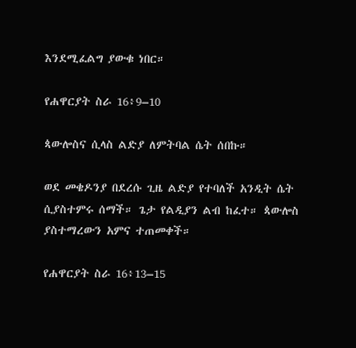እንደሚፈልግ ያውቁ ነበር።

የሐዋርያት ስራ 16፥9–10

ጳውሎስና ሲላስ ልድያ ለምትባል ሴት ሰበኩ።

ወደ መቄዶንያ በደረሱ ጊዜ ልድያ የተባለች አንዲት ሴት ሲያስተምሩ ሰማች። ጌታ የልዲያን ልብ ከፈተ። ጳውሎስ ያስተማረውን አምና ተጠመቀች።

የሐዋርያት ስራ 16፥13–15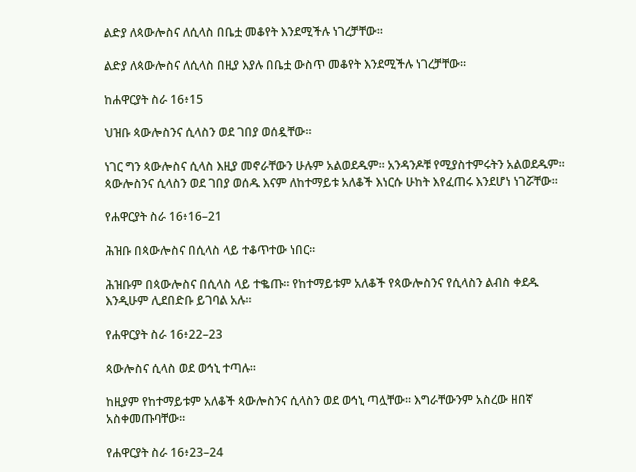ልድያ ለጳውሎስና ለሲላስ በቤቷ መቆየት እንደሚችሉ ነገረቻቸው።

ልድያ ለጳውሎስና ለሲላስ በዚያ እያሉ በቤቷ ውስጥ መቆየት እንደሚችሉ ነገረቻቸው።

ከሐዋርያት ስራ 16፥15

ህዝቡ ጳውሎስንና ሲላስን ወደ ገበያ ወሰዷቸው።

ነገር ግን ጳውሎስና ሲላስ እዚያ መኖራቸውን ሁሉም አልወደዱም። አንዳንዶቹ የሚያስተምሩትን አልወደዱም። ጳውሎስንና ሲላስን ወደ ገበያ ወሰዱ እናም ለከተማይቱ አለቆች እነርሱ ሁከት እየፈጠሩ እንደሆነ ነገሯቸው።

የሐዋርያት ስራ 16፥16–21

ሕዝቡ በጳውሎስና በሲላስ ላይ ተቆጥተው ነበር።

ሕዝቡም በጳውሎስና በሲላስ ላይ ተቈጡ። የከተማይቱም አለቆች የጳውሎስንና የሲላስን ልብስ ቀደዱ እንዲሁም ሊደበድቡ ይገባል አሉ።

የሐዋርያት ስራ 16፥22–23

ጳውሎስና ሲላስ ወደ ወኅኒ ተጣሉ።

ከዚያም የከተማይቱም አለቆች ጳውሎስንና ሲላስን ወደ ወኅኒ ጣሏቸው። እግራቸውንም አስረው ዘበኛ አስቀመጡባቸው።

የሐዋርያት ስራ 16፥23–24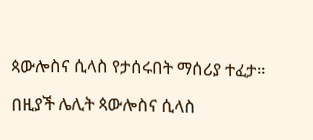ጳውሎስና ሲላስ የታሰሩበት ማሰሪያ ተፈታ።

በዚያች ሌሊት ጳውሎስና ሲላስ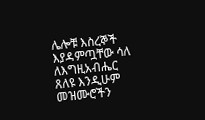ሌሎቹ እስረኞች እያዳምጧቸው ሳለ ለእግዚአብሔር ጸለዩ እንዲሁም መዝሙሮችን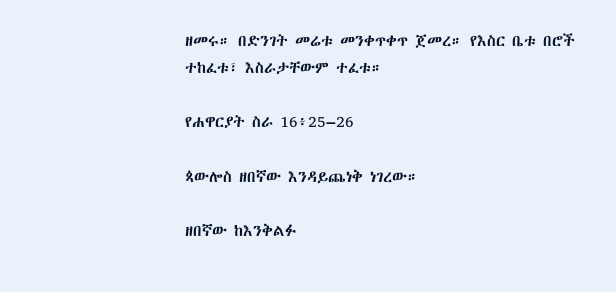ዘመሩ። በድንገት መሬቱ መንቀጥቀጥ ጀመረ። የእስር ቤቱ በሮች ተከፈቱ፣ እስራታቸውም ተፈቱ።

የሐዋርያት ስራ 16፥25–26

ጳውሎስ ዘበኛው እንዳይጨነቅ ነገረው።

ዘበኛው ከእንቅልፉ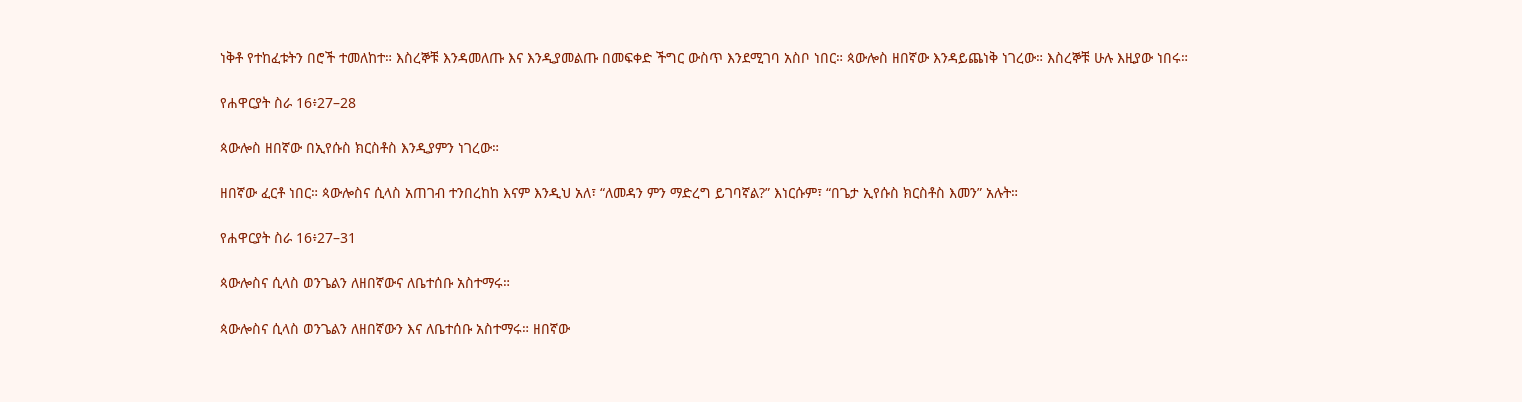ነቅቶ የተከፈቱትን በሮች ተመለከተ። እስረኞቹ እንዳመለጡ እና እንዲያመልጡ በመፍቀድ ችግር ውስጥ እንደሚገባ አስቦ ነበር። ጳውሎስ ዘበኛው እንዳይጨነቅ ነገረው። እስረኞቹ ሁሉ እዚያው ነበሩ።

የሐዋርያት ስራ 16፥27–28

ጳውሎስ ዘበኛው በኢየሱስ ክርስቶስ እንዲያምን ነገረው።

ዘበኛው ፈርቶ ነበር። ጳውሎስና ሲላስ አጠገብ ተንበረከከ እናም እንዲህ አለ፣ “ለመዳን ምን ማድረግ ይገባኛል?” እነርሱም፣ “በጌታ ኢየሱስ ክርስቶስ እመን” አሉት።

የሐዋርያት ስራ 16፥27–31

ጳውሎስና ሲላስ ወንጌልን ለዘበኛውና ለቤተሰቡ አስተማሩ።

ጳውሎስና ሲላስ ወንጌልን ለዘበኛውን እና ለቤተሰቡ አስተማሩ። ዘበኛው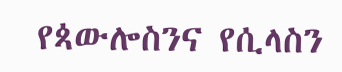የጳውሎስንና የሲላስን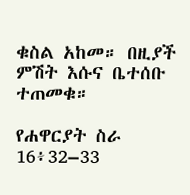ቁስል አከመ። በዚያች ምሽት እሱና ቤተሰቡ ተጠመቁ።

የሐዋርያት ስራ 16፥32–33